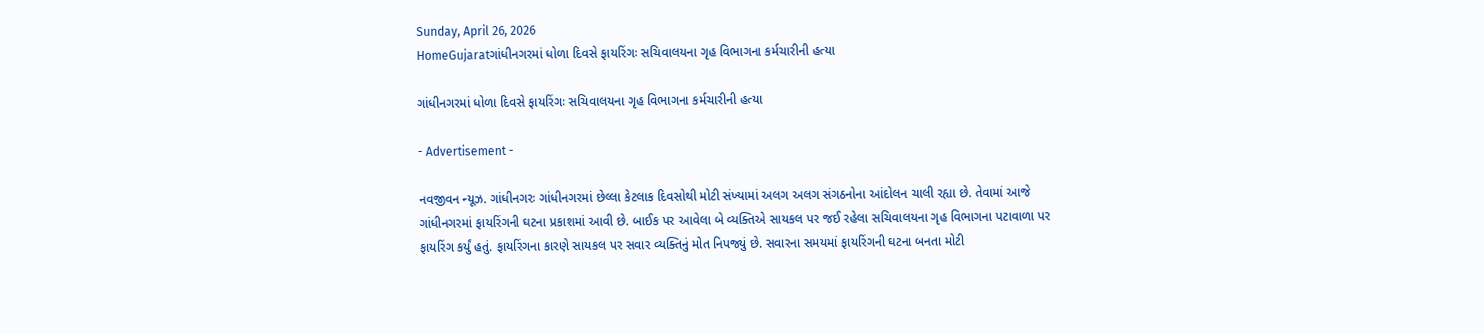Sunday, April 26, 2026
HomeGujaratગાંધીનગરમાં ધોળા દિવસે ફાયરિંગઃ સચિવાલયના ગૃહ વિભાગના કર્મચારીની હત્યા

ગાંધીનગરમાં ધોળા દિવસે ફાયરિંગઃ સચિવાલયના ગૃહ વિભાગના કર્મચારીની હત્યા

- Advertisement -

નવજીવન ન્યૂઝ. ગાંધીનગરઃ ગાંધીનગરમાં છેલ્લા કેટલાક દિવસોથી મોટી સંખ્યામાં અલગ અલગ સંગઠનોના આંદોલન ચાલી રહ્યા છે. તેવામાં આજે ગાંધીનગરમાં ફાયરિંગની ઘટના પ્રકાશમાં આવી છે. બાઈક પર આવેલા બે વ્યક્તિએ સાયકલ પર જઈ રહેલા સચિવાલયના ગૃહ વિભાગના પટાવાળા પર ફાયરિંગ કર્યું હતું. ફાયરિંગના કારણે સાયકલ પર સવાર વ્યક્તિનું મોત નિપજ્યું છે. સવારના સમયમાં ફાયરિંગની ઘટના બનતા મોટી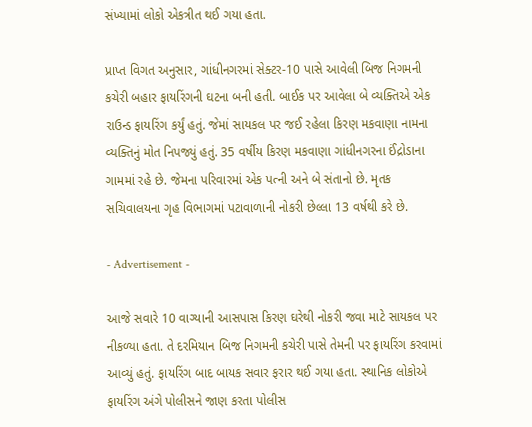સંખ્યામાં લોકો એકત્રીત થઈ ગયા હતા.

પ્રાપ્ત વિગત અનુસાર, ગાંધીનગરમાં સેક્ટર-10 પાસે આવેલી બિજ નિગમની કચેરી બહાર ફાયરિંગની ઘટના બની હતી. બાઈક પર આવેલા બે વ્યક્તિએ એક રાઉન્ડ ફાયરિંગ કર્યું હતું. જેમાં સાયકલ પર જઈ રહેલા કિરણ મકવાણા નામના વ્યક્તિનું મોત નિપજ્યું હતું. 35 વર્ષીય કિરણ મકવાણા ગાંધીનગરના ઈંદ્રોડાના ગામમાં રહે છે. જેમના પરિવારમાં એક પત્ની અને બે સંતાનો છે. મૃતક સચિવાલયના ગૃહ વિભાગમાં પટાવાળાની નોકરી છેલ્લા 13 વર્ષથી કરે છે.

- Advertisement -

આજે સવારે 10 વાગ્યાની આસપાસ કિરણ ઘરેથી નોકરી જવા માટે સાયકલ પર નીકળ્યા હતા. તે દરમિયાન બિજ નિગમની કચેરી પાસે તેમની પર ફાયરિંગ કરવામાં આવ્યું હતું. ફાયરિંગ બાદ બાયક સવાર ફરાર થઈ ગયા હતા. સ્થાનિક લોકોએ ફાયરિંગ અંગે પોલીસને જાણ કરતા પોલીસ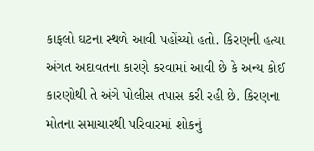કાફલો ઘટના સ્થળે આવી પહોંચ્યો હતો. કિરણની હત્યા અંગત અદાવતના કારણે કરવામાં આવી છે કે અન્ય કોઈ કારણોથી તે અંગે પોલીસ તપાસ કરી રહી છે. કિરણના મોતના સમાચારથી પરિવારમાં શોકનું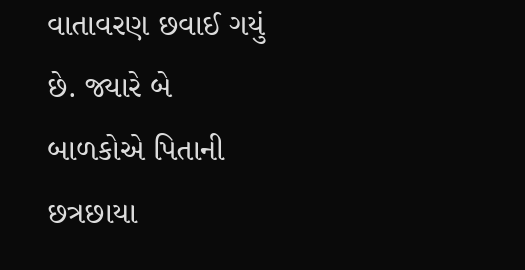વાતાવરણ છવાઈ ગયું છે. જ્યારે બે બાળકોએ પિતાની છત્રછાયા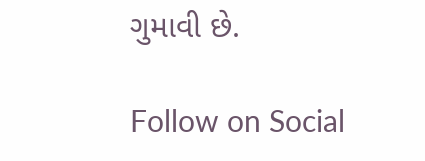ગુમાવી છે.

Follow on Social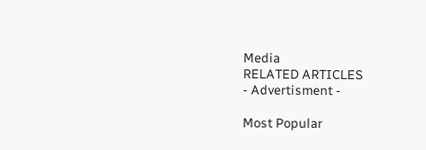Media
RELATED ARTICLES
- Advertisment -

Most Popular